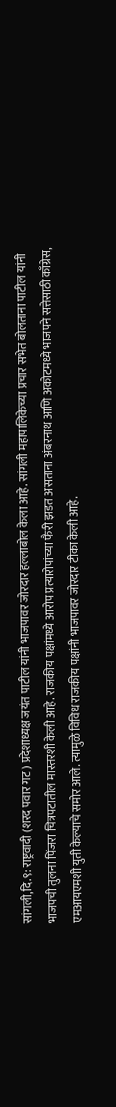सांगली,दि.९: राष्ट्रवादी (शरद पवार गट) प्रदेशाध्यक्ष जयंत पाटील यांनी भाजपावर जोरदार हल्लाबोल केला आहे. सांगली महापालिकेच्या प्रचार सभेत बोलताना पाटील यांनी भाजपची तुलना पिंजरा चित्रपटातील मास्तरशी केली आहे. राजकीय पक्षांमध्ये आरोप प्रत्यारोपांच्या फैरी झडत असताना अंबरनाथ आणि अकोटमध्ये भाजपने सत्तेसाठी काँग्रेस, एमआयएमशी युती केल्याचे समोर आले. त्यामुळे विविध राजकीय पक्षांनी भाजपावर जोरदार टीका केली आहे.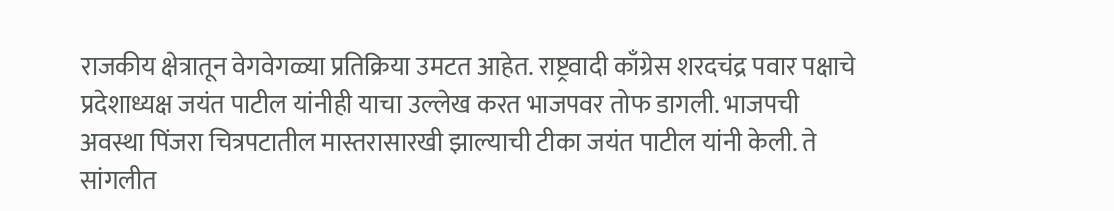राजकीय क्षेत्रातून वेगवेगळ्या प्रतिक्रिया उमटत आहेत. राष्ट्रवादी काँग्रेस शरदचंद्र पवार पक्षाचे प्रदेशाध्यक्ष जयंत पाटील यांनीही याचा उल्लेख करत भाजपवर तोफ डागली. भाजपची अवस्था पिंजरा चित्रपटातील मास्तरासारखी झाल्याची टीका जयंत पाटील यांनी केली. ते सांगलीत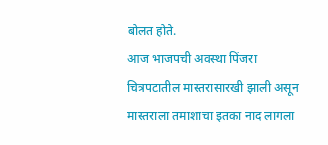बोलत होते.
आज भाजपची अवस्था पिंजरा चित्रपटातील मास्तरासारखी झाली असून मास्तराला तमाशाचा इतका नाद लागला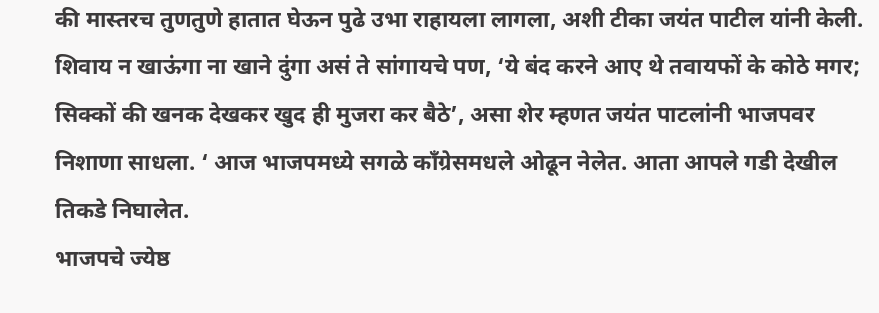की मास्तरच तुणतुणे हातात घेऊन पुढे उभा राहायला लागला, अशी टीका जयंत पाटील यांनी केली. शिवाय न खाऊंगा ना खाने दुंगा असं ते सांगायचे पण, ‘ये बंद करने आए थे तवायफों के कोठे मगर; सिक्कों की खनक देखकर खुद ही मुजरा कर बैठे’, असा शेर म्हणत जयंत पाटलांनी भाजपवर निशाणा साधला. ‘ आज भाजपमध्ये सगळे काँग्रेसमधले ओढून नेलेत. आता आपले गडी देखील तिकडे निघालेत.
भाजपचे ज्येष्ठ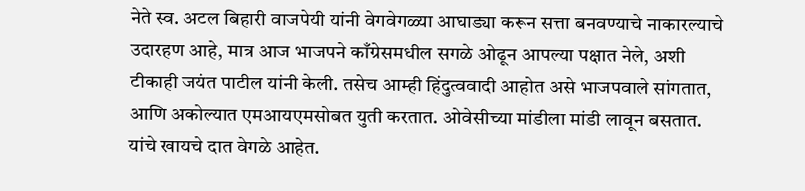नेते स्व. अटल बिहारी वाजपेयी यांनी वेगवेगळ्या आघाड्या करून सत्ता बनवण्याचे नाकारल्याचे उदारहण आहे, मात्र आज भाजपने काँग्रेसमधील सगळे ओढून आपल्या पक्षात नेले, अशी टीकाही जयंत पाटील यांनी केली. तसेच आम्ही हिंदुत्ववादी आहोत असे भाजपवाले सांगतात, आणि अकोल्यात एमआयएमसोबत युती करतात. ओवेसीच्या मांडीला मांडी लावून बसतात. यांचे खायचे दात वेगळे आहेत.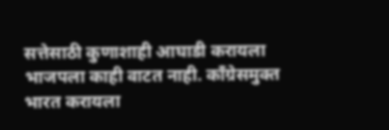सत्तेसाठी कुणाशाही आघाडी करायला भाजपला काही वाटत नाही. काँग्रेसमुक्त भारत करायला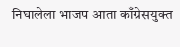निघालेला भाजप आता काँग्रेसयुक्त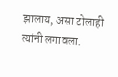झालाय, असा टोलाही त्यांनी लगावला.